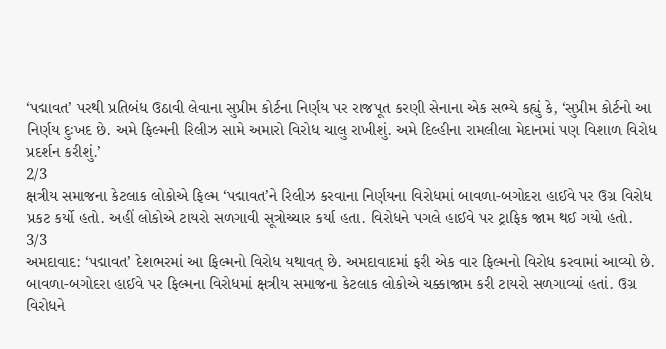‘પદ્માવત’ પરથી પ્રતિબંધ ઉઠાવી લેવાના સુપ્રીમ કોર્ટના નિર્ણય પર રાજપૂત કરણી સેનાના એક સભ્યે કહ્યું કે, ‘સુપ્રીમ કોર્ટનો આ નિર્ણય દુઃખદ છે. અમે ફિલ્મની રિલીઝ સામે અમારો વિરોધ ચાલુ રાખીશું. અમે દિલ્હીના રામલીલા મેદાનમાં પણ વિશાળ વિરોધ પ્રદર્શન કરીશું.’
2/3
ક્ષત્રીય સમાજના કેટલાક લોકોએ ફિલ્મ ‘પદ્માવત’ને રિલીઝ કરવાના નિર્ણયના વિરોધમાં બાવળા-બગોદરા હાઈવે પર ઉગ્ર વિરોધ પ્રકટ કર્યો હતો. અહીં લોકોએ ટાયરો સળગાવી સૂત્રોચ્ચાર કર્યા હતા. વિરોધને પગલે હાઈવે પર ટ્રાફિક જામ થઈ ગયો હતો.
3/3
અમદાવાદ: ‘પદ્માવત’ દેશભરમાં આ ફિલ્મનો વિરોધ યથાવત્ છે. અમદાવાદમાં ફરી એક વાર ફિલ્મનો વિરોધ કરવામાં આવ્યો છે. બાવળા-બગોદરા હાઈવે પર ફિલ્મના વિરોધમાં ક્ષત્રીય સમાજના કેટલાક લોકોએ ચક્કાજામ કરી ટાયરો સળગાવ્યાં હતાં. ઉગ્ર વિરોધને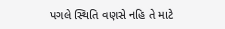પગલે સ્થિતિ વણસે નહિ તે માટે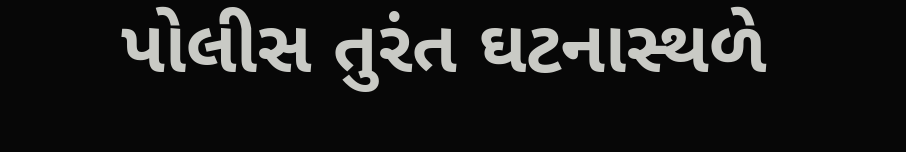પોલીસ તુરંત ઘટનાસ્થળે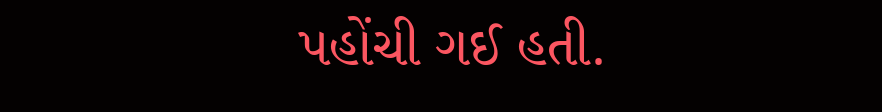પહોંચી ગઈ હતી.